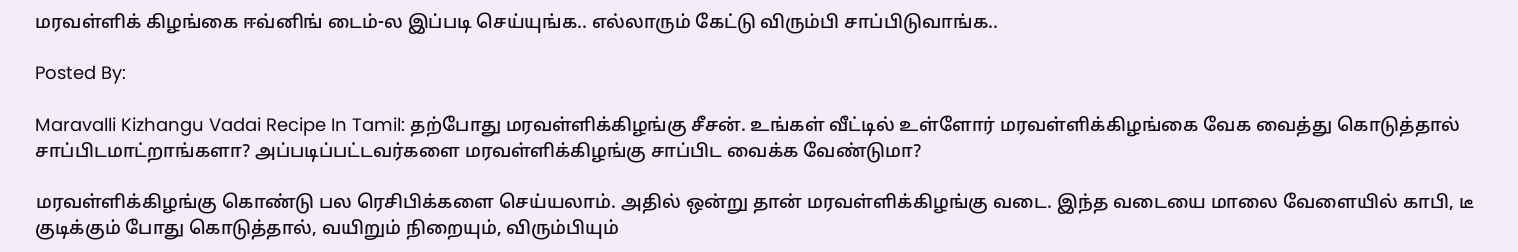மரவள்ளிக் கிழங்கை ஈவ்னிங் டைம்-ல இப்படி செய்யுங்க.. எல்லாரும் கேட்டு விரும்பி சாப்பிடுவாங்க..

Posted By:

Maravalli Kizhangu Vadai Recipe In Tamil: தற்போது மரவள்ளிக்கிழங்கு சீசன். உங்கள் வீட்டில் உள்ளோர் மரவள்ளிக்கிழங்கை வேக வைத்து கொடுத்தால் சாப்பிடமாட்றாங்களா? அப்படிப்பட்டவர்களை மரவள்ளிக்கிழங்கு சாப்பிட வைக்க வேண்டுமா?

மரவள்ளிக்கிழங்கு கொண்டு பல ரெசிபிக்களை செய்யலாம். அதில் ஒன்று தான் மரவள்ளிக்கிழங்கு வடை. இந்த வடையை மாலை வேளையில் காபி, டீ குடிக்கும் போது கொடுத்தால், வயிறும் நிறையும், விரும்பியும்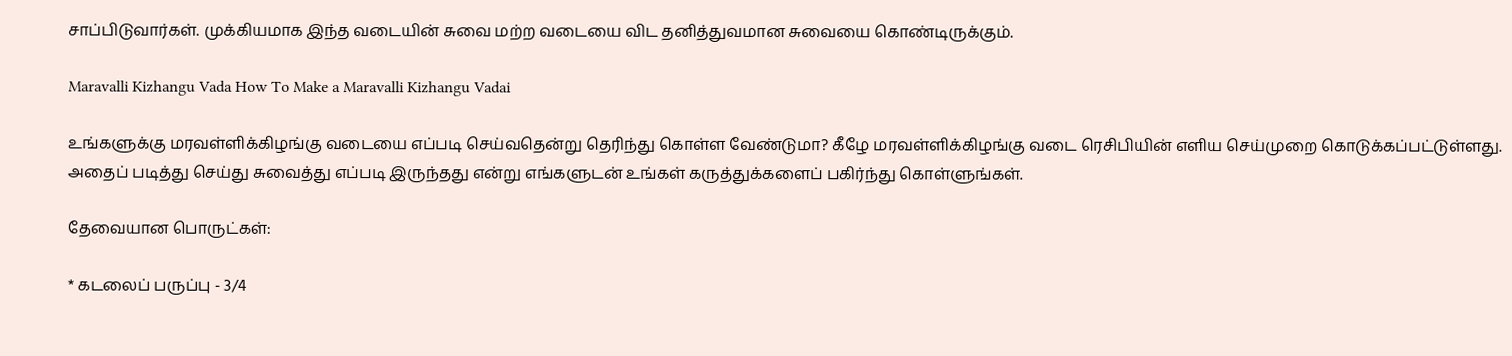சாப்பிடுவார்கள். முக்கியமாக இந்த வடையின் சுவை மற்ற வடையை விட தனித்துவமான சுவையை கொண்டிருக்கும்.

Maravalli Kizhangu Vada How To Make a Maravalli Kizhangu Vadai

உங்களுக்கு மரவள்ளிக்கிழங்கு வடையை எப்படி செய்வதென்று தெரிந்து கொள்ள வேண்டுமா? கீழே மரவள்ளிக்கிழங்கு வடை ரெசிபியின் எளிய செய்முறை கொடுக்கப்பட்டுள்ளது. அதைப் படித்து செய்து சுவைத்து எப்படி இருந்தது என்று எங்களுடன் உங்கள் கருத்துக்களைப் பகிர்ந்து கொள்ளுங்கள்.

தேவையான பொருட்கள்:

* கடலைப் பருப்பு - 3/4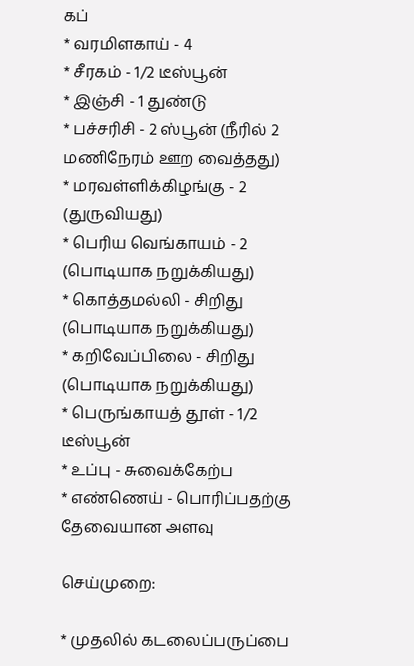கப்
* வரமிளகாய் - 4
* சீரகம் - 1/2 டீஸ்பூன்
* இஞ்சி - 1 துண்டு
* பச்சரிசி - 2 ஸ்பூன் (நீரில் 2 மணிநேரம் ஊற வைத்தது)
* மரவள்ளிக்கிழங்கு - 2 (துருவியது)
* பெரிய வெங்காயம் - 2 (பொடியாக நறுக்கியது)
* கொத்தமல்லி - சிறிது (பொடியாக நறுக்கியது)
* கறிவேப்பிலை - சிறிது (பொடியாக நறுக்கியது)
* பெருங்காயத் தூள் - 1/2 டீஸ்பூன்
* உப்பு - சுவைக்கேற்ப
* எண்ணெய் - பொரிப்பதற்கு தேவையான அளவு

செய்முறை:

* முதலில் கடலைப்பருப்பை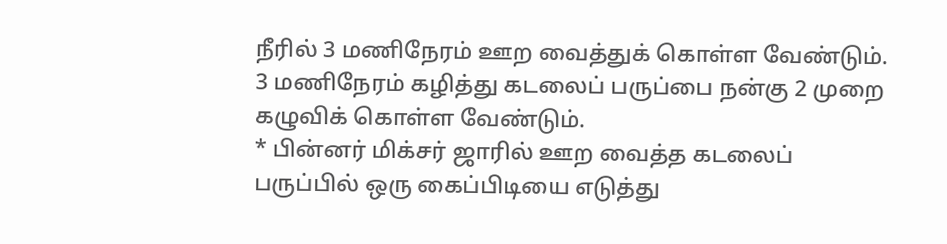நீரில் 3 மணிநேரம் ஊற வைத்துக் கொள்ள வேண்டும். 3 மணிநேரம் கழித்து கடலைப் பருப்பை நன்கு 2 முறை கழுவிக் கொள்ள வேண்டும்.
* பின்னர் மிக்சர் ஜாரில் ஊற வைத்த கடலைப் பருப்பில் ஒரு கைப்பிடியை எடுத்து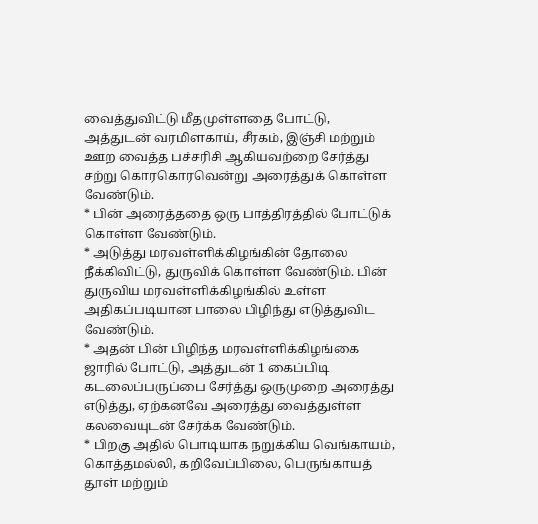வைத்துவிட்டு மீதமுள்ளதை போட்டு, அத்துடன் வரமிளகாய், சீரகம், இஞ்சி மற்றும் ஊற வைத்த பச்சரிசி ஆகியவற்றை சேர்த்து சற்று கொரகொரவென்று அரைத்துக் கொள்ள வேண்டும்.
* பின் அரைத்ததை ஒரு பாத்திரத்தில் போட்டுக் கொள்ள வேண்டும்.
* அடுத்து மரவள்ளிக்கிழங்கின் தோலை நீக்கிவிட்டு, துருவிக் கொள்ள வேண்டும். பின் துருவிய மரவள்ளிக்கிழங்கில் உள்ள அதிகப்படியான பாலை பிழிந்து எடுத்துவிட வேண்டும்.
* அதன் பின் பிழிந்த மரவள்ளிக்கிழங்கை ஜாரில் போட்டு, அத்துடன் 1 கைப்பிடி கடலைப்பருப்பை சேர்த்து ஒருமுறை அரைத்து எடுத்து, ஏற்கனவே அரைத்து வைத்துள்ள கலவையுடன் சேர்க்க வேண்டும்.
* பிறகு அதில் பொடியாக நறுக்கிய வெங்காயம், கொத்தமல்லி, கறிவேப்பிலை, பெருங்காயத் தூள் மற்றும்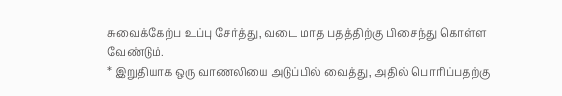சுவைக்கேற்ப உப்பு சேர்த்து, வடை மாத பதத்திற்கு பிசைந்து கொள்ள வேண்டும்.
* இறுதியாக ஒரு வாணலியை அடுப்பில் வைத்து, அதில் பொரிப்பதற்கு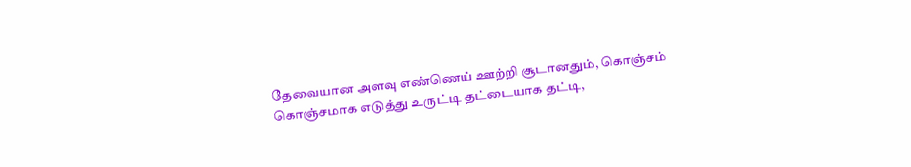தேவையான அளவு எண்ணெய் ஊற்றி சூடானதும், கொஞ்சம் கொஞ்சமாக எடுத்து உருட்டி தட்டையாக தட்டி,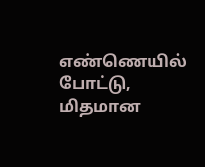எண்ணெயில் போட்டு, மிதமான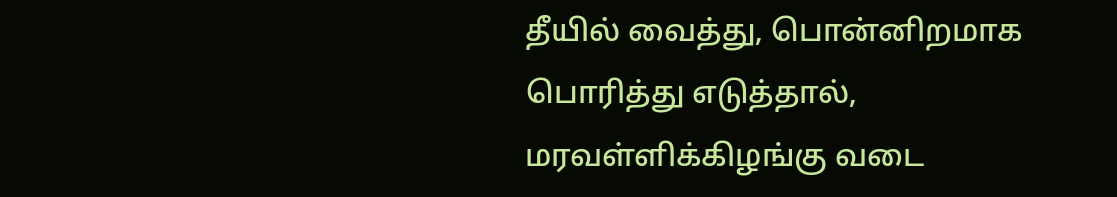தீயில் வைத்து, பொன்னிறமாக பொரித்து எடுத்தால், மரவள்ளிக்கிழங்கு வடை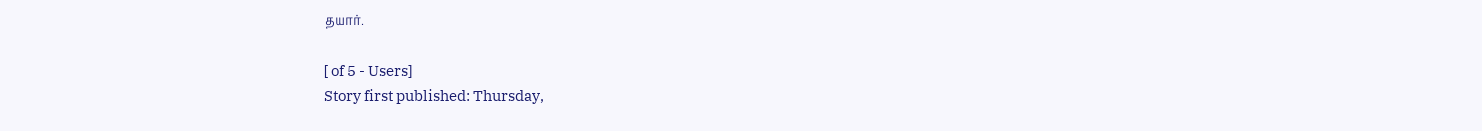தயார்.

[ of 5 - Users]
Story first published: Thursday,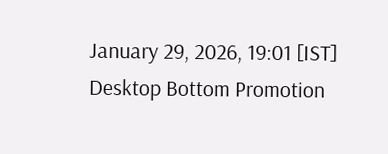January 29, 2026, 19:01 [IST]
Desktop Bottom Promotion